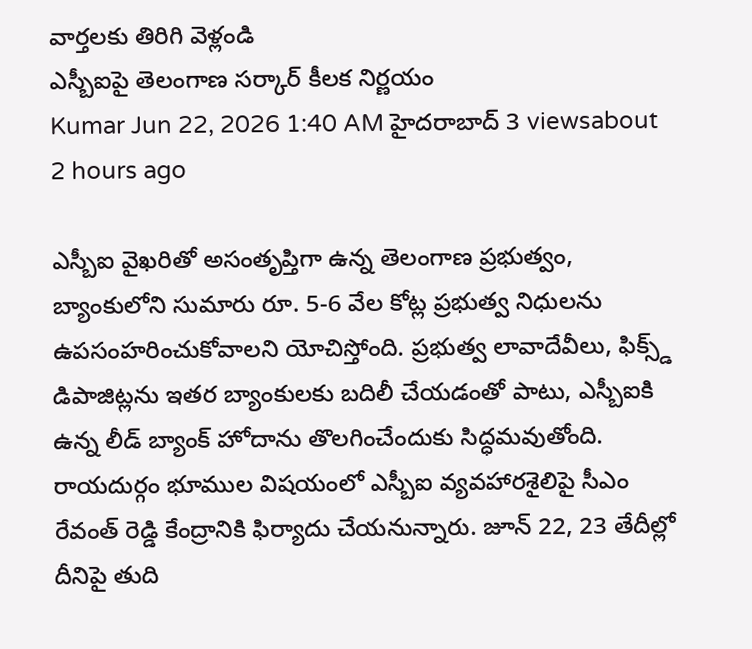వార్తలకు తిరిగి వెళ్లండి
ఎస్బీఐపై తెలంగాణ సర్కార్ కీలక నిర్ణయం
Kumar Jun 22, 2026 1:40 AM హైదరాబాద్ 3 viewsabout 2 hours ago

ఎస్బీఐ వైఖరితో అసంతృప్తిగా ఉన్న తెలంగాణ ప్రభుత్వం, బ్యాంకులోని సుమారు రూ. 5-6 వేల కోట్ల ప్రభుత్వ నిధులను ఉపసంహరించుకోవాలని యోచిస్తోంది. ప్రభుత్వ లావాదేవీలు, ఫిక్స్డ్ డిపాజిట్లను ఇతర బ్యాంకులకు బదిలీ చేయడంతో పాటు, ఎస్బీఐకి ఉన్న లీడ్ బ్యాంక్ హోదాను తొలగించేందుకు సిద్ధమవుతోంది.
రాయదుర్గం భూముల విషయంలో ఎస్బీఐ వ్యవహారశైలిపై సీఎం రేవంత్ రెడ్డి కేంద్రానికి ఫిర్యాదు చేయనున్నారు. జూన్ 22, 23 తేదీల్లో దీనిపై తుది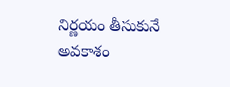నిర్ణయం తీసుకునే అవకాశం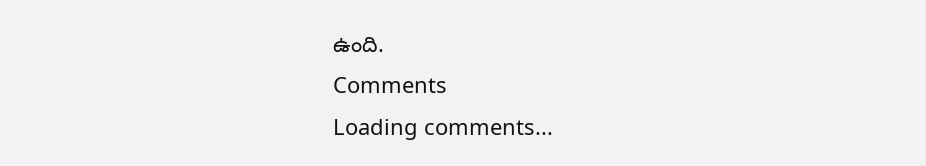ఉంది.
Comments
Loading comments...